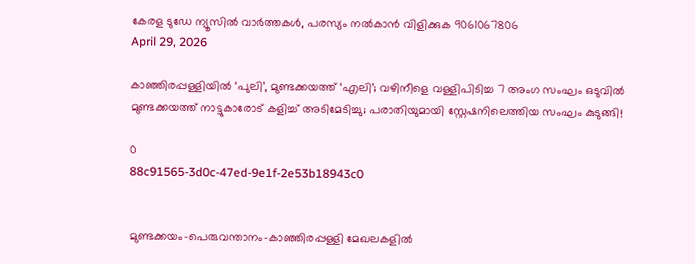കേരള ടുഡേ ന്യൂസിൽ വാർത്തകൾ, പരസ്യം നൽകാൻ വിളിക്കുക 9061067806
April 29, 2026

കാഞ്ഞിരപ്പള്ളിയിൽ ‘പുലി’, മുണ്ടക്കയത്ത് ‘എലി’; വഴിനീളെ വള്ളിപിടിച്ച 7 അംഗ സംഘം ഒടുവിൽ മുണ്ടക്കയത്ത് നാട്ടുകാരോട് കളിച്ച് അടിമേടിച്ചു; പരാതിയുമായി സ്റ്റേഷനിലെത്തിയ സംഘം കുടുങ്ങി!

0
88c91565-3d0c-47ed-9e1f-2e53b18943c0


മുണ്ടക്കയം–പെരുവന്താനം–കാഞ്ഞിരപ്പള്ളി മേഖലകളിൽ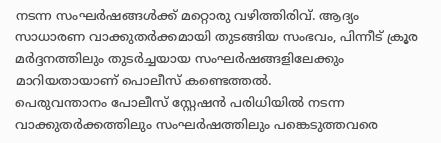നടന്ന സംഘർഷങ്ങൾക്ക് മറ്റൊരു വഴിത്തിരിവ്. ആദ്യം സാധാരണ വാക്കുതർക്കമായി തുടങ്ങിയ സംഭവം, പിന്നീട് ക്രൂര മർദ്ദനത്തിലും തുടർച്ചയായ സംഘർഷങ്ങളിലേക്കും മാറിയതായാണ് പൊലീസ് കണ്ടെത്തൽ.
പെരുവന്താനം പോലീസ് സ്റ്റേഷൻ പരിധിയിൽ നടന്ന വാക്കുതർക്കത്തിലും സംഘർഷത്തിലും പങ്കെടുത്തവരെ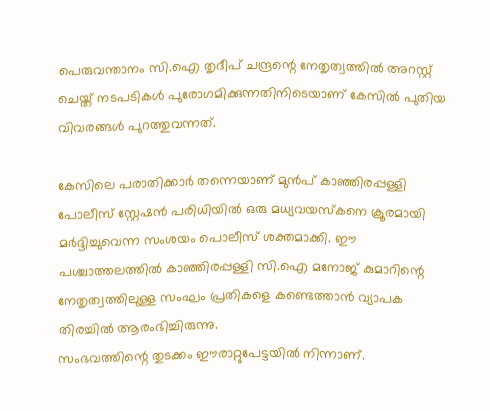പെരുവന്താനം സി.ഐ തൃദീപ് ചന്ദ്രന്റെ നേതൃത്വത്തിൽ അറസ്റ്റ് ചെയ്ത് നടപടികൾ പുരോഗമിക്കുന്നതിനിടെയാണ് കേസിൽ പുതിയ വിവരങ്ങൾ പുറത്തുവന്നത്.

കേസിലെ പരാതിക്കാർ തന്നെയാണ് മുൻപ് കാഞ്ഞിരപ്പള്ളി പോലീസ് സ്റ്റേഷൻ പരിധിയിൽ ഒരു മധ്യവയസ്കനെ ക്രൂരമായി മർദ്ദിച്ചുവെന്ന സംശയം പൊലീസ് ശക്തമാക്കി. ഈ പശ്ചാത്തലത്തിൽ കാഞ്ഞിരപ്പള്ളി സി.ഐ മനോജ് കുമാറിന്റെ നേതൃത്വത്തിലുള്ള സംഘം പ്രതികളെ കണ്ടെത്താൻ വ്യാപക തിരച്ചിൽ ആരംഭിച്ചിരുന്നു.
സംഭവത്തിന്റെ തുടക്കം ഈരാറ്റുപേട്ടയിൽ നിന്നാണ്.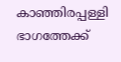കാഞ്ഞിരപ്പള്ളി ഭാഗത്തേക്ക്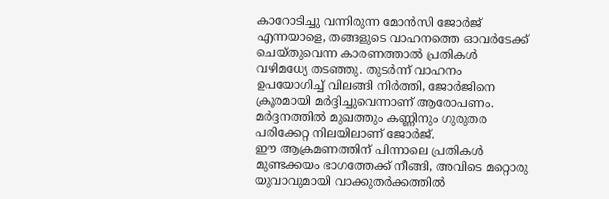കാറോടിച്ചു വന്നിരുന്ന മോൻസി ജോർജ് എന്നയാളെ, തങ്ങളുടെ വാഹനത്തെ ഓവർടേക്ക് ചെയ്തുവെന്ന കാരണത്താൽ പ്രതികൾ വഴിമധ്യേ തടഞ്ഞു. തുടർന്ന് വാഹനം ഉപയോഗിച്ച് വിലങ്ങി നിർത്തി, ജോർജിനെ ക്രൂരമായി മർദ്ദിച്ചുവെന്നാണ് ആരോപണം. മർദ്ദനത്തിൽ മുഖത്തും കണ്ണിനും ഗുരുതര പരിക്കേറ്റ നിലയിലാണ് ജോർജ്.
ഈ ആക്രമണത്തിന് പിന്നാലെ പ്രതികൾ മുണ്ടക്കയം ഭാഗത്തേക്ക് നീങ്ങി, അവിടെ മറ്റൊരു യുവാവുമായി വാക്കുതർക്കത്തിൽ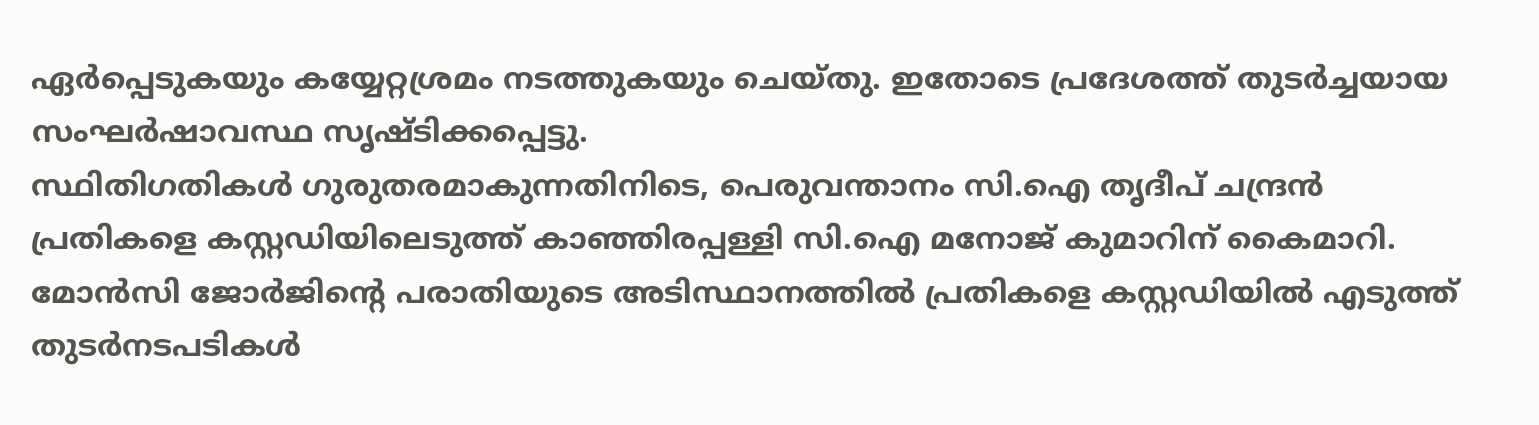ഏർപ്പെടുകയും കയ്യേറ്റശ്രമം നടത്തുകയും ചെയ്തു. ഇതോടെ പ്രദേശത്ത് തുടർച്ചയായ സംഘർഷാവസ്ഥ സൃഷ്ടിക്കപ്പെട്ടു.
സ്ഥിതിഗതികൾ ഗുരുതരമാകുന്നതിനിടെ, പെരുവന്താനം സി.ഐ തൃദീപ് ചന്ദ്രൻ പ്രതികളെ കസ്റ്റഡിയിലെടുത്ത് കാഞ്ഞിരപ്പള്ളി സി.ഐ മനോജ് കുമാറിന് കൈമാറി. മോൻസി ജോർജിന്റെ പരാതിയുടെ അടിസ്ഥാനത്തിൽ പ്രതികളെ കസ്റ്റഡിയിൽ എടുത്ത് തുടർനടപടികൾ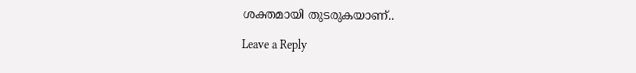ശക്തമായി തുടരുകയാണ്..

Leave a Reply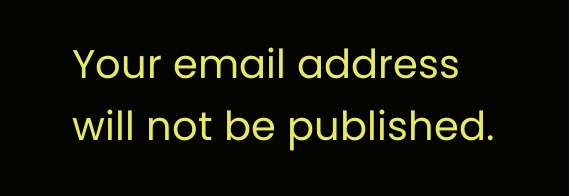Your email address will not be published.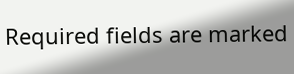Required fields are marked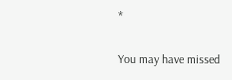*

You may have missed